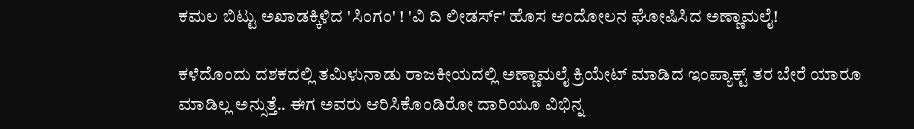ಕಮಲ ಬಿಟ್ಟು ಅಖಾಡಕ್ಕಿಳಿದ 'ಸಿಂಗಂ' ! 'ವಿ ದಿ ಲೀಡರ್ಸ್' ಹೊಸ ಆಂದೋಲನ ಘೋಷಿಸಿದ ಅಣ್ಣಾಮಲೈ!

ಕಳೆದೊಂದು ದಶಕದಲ್ಲಿ ತಮಿಳುನಾಡು ರಾಜಕೀಯದಲ್ಲಿ ಅಣ್ಣಾಮಲೈ ಕ್ರಿಯೇಟ್ ಮಾಡಿದ ಇಂಪ್ಯಾಕ್ಟ್ ತರ ಬೇರೆ ಯಾರೂ ಮಾಡಿಲ್ಲ ಅನ್ಸುತ್ತೆ.. ಈಗ ಅವರು ಆರಿಸಿಕೊಂಡಿರೋ ದಾರಿಯೂ ವಿಭಿನ್ನ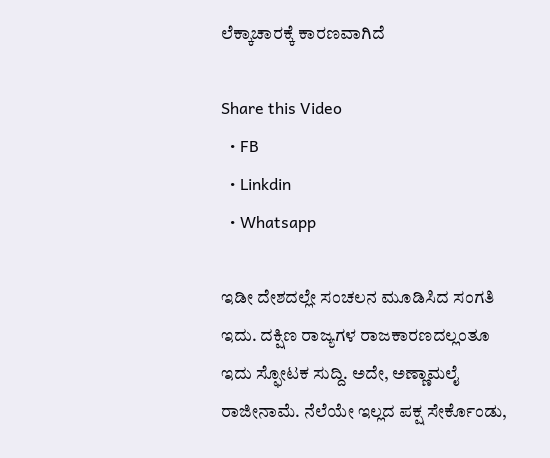ಲೆಕ್ಕಾಚಾರಕ್ಕೆ ಕಾರಣವಾಗಿದೆ

Share this Video
  • FB
  • Linkdin
  • Whatsapp

ಇಡೀ ದೇಶದಲ್ಲೇ ಸಂಚಲನ ಮೂಡಿಸಿದ ಸಂಗತಿ ಇದು. ದಕ್ಷಿಣ ರಾಜ್ಯಗಳ ರಾಜಕಾರಣದಲ್ಲಂತೂ ಇದು ಸ್ಫೋಟಕ ಸುದ್ದಿ. ಅದೇ, ಅಣ್ಣಾಮಲೈ ರಾಜೀನಾಮೆ. ನೆಲೆಯೇ ಇಲ್ಲದ ಪಕ್ಷ ಸೇರ್ಕೊಂಡು,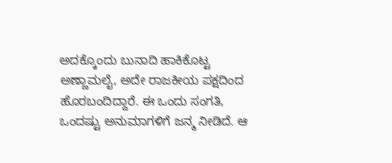ಅದಕ್ಕೊಂದು ಬುನಾದಿ ಹಾಕಿಕೊಟ್ಟ ಅಣ್ಣಾಮಲೈ, ಅದೇ ರಾಜಕೀಯ ಪಕ್ಷದಿಂದ ಹೊರಬಂದಿದ್ದಾರೆ. ಈ ಒಂದು ಸಂಗತಿ, ಒಂದಷ್ಟು ಅನುಮಾಗಳಿಗೆ ಜನ್ಮ ನೀಡಿದೆ. ಆ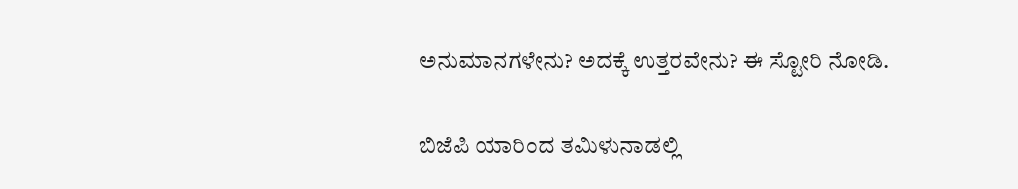ಅನುಮಾನಗಳೇನು? ಅದಕ್ಕೆ ಉತ್ತರವೇನು? ಈ ಸ್ಟೋರಿ ನೋಡಿ.

ಬಿಜೆಪಿ ಯಾರಿಂದ ತಮಿಳುನಾಡಲ್ಲಿ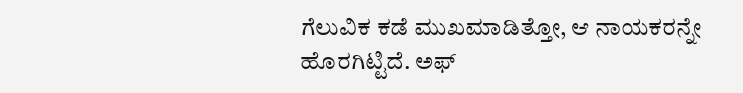ಗೆಲುವಿಕ ಕಡೆ ಮುಖಮಾಡಿತ್ತೋ, ಆ ನಾಯಕರನ್ನೇ ಹೊರಗಿಟ್ಟಿದೆ. ಅಫ್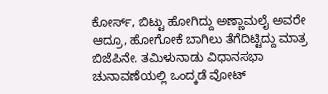ಕೋರ್ಸ್, ಬಿಟ್ಟು ಹೋಗಿದ್ದು ಅಣ್ಣಾಮಲೈ ಅವರೇ ಆದ್ರೂ, ಹೋಗೋಕೆ ಬಾಗಿಲು ತೆಗೆದಿಟ್ಟಿದ್ದು ಮಾತ್ರ ಬಿಜೆಪಿನೇ. ತಮಿಳುನಾಡು ವಿಧಾನಸಭಾ ಚುನಾವಣೆಯಲ್ಲಿ ಒಂದ್ಕಡೆ ವೋಟ್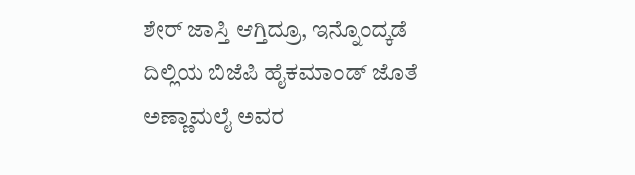ಶೇರ್ ಜಾಸ್ತಿ ಆಗ್ತಿದ್ರೂ, ಇನ್ನೊಂದ್ಕಡೆ ದಿಲ್ಲಿಯ ಬಿಜೆಪಿ ಹೈಕಮಾಂಡ್ ಜೊತೆ ಅಣ್ಣಾಮಲೈ ಅವರ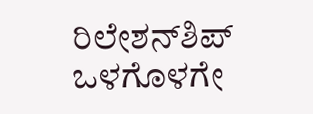ರಿಲೇಶನ್‌ಶಿಪ್ ಒಳಗೊಳಗೇ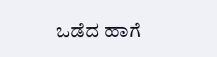ಒಡೆದ ಹಾಗೆ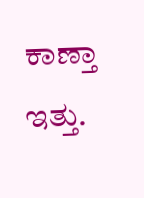ಕಾಣ್ತಾ ಇತ್ತು.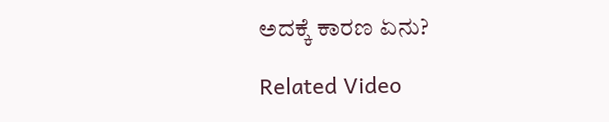ಅದಕ್ಕೆ ಕಾರಣ ಏನು?

Related Video